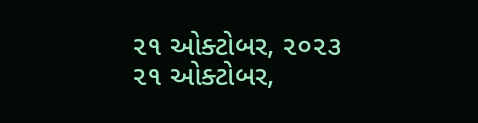૨૧ ઓક્ટોબર, ૨૦૨૩
૨૧ ઓક્ટોબર,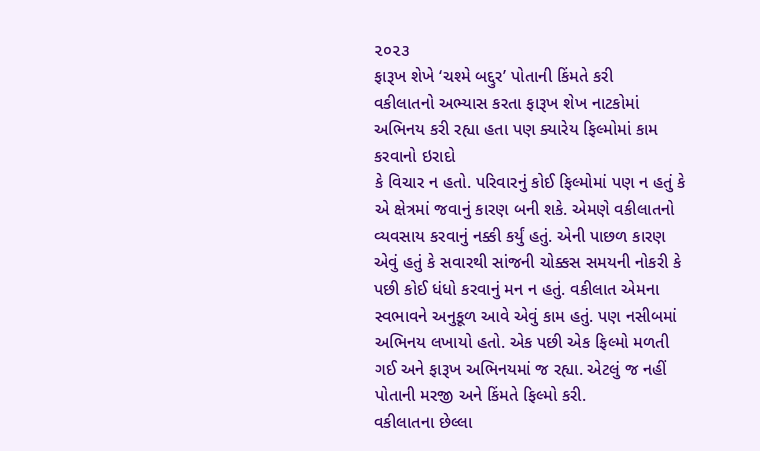૨૦૨૩
ફારૂખ શેખે ‘ચશ્મે બદ્દુર’ પોતાની કિંમતે કરી
વકીલાતનો અભ્યાસ કરતા ફારૂખ શેખ નાટકોમાં અભિનય કરી રહ્યા હતા પણ ક્યારેય ફિલ્મોમાં કામ કરવાનો ઇરાદો
કે વિચાર ન હતો. પરિવારનું કોઈ ફિલ્મોમાં પણ ન હતું કે એ ક્ષેત્રમાં જવાનું કારણ બની શકે. એમણે વકીલાતનો વ્યવસાય કરવાનું નક્કી કર્યું હતું. એની પાછળ કારણ એવું હતું કે સવારથી સાંજની ચોક્કસ સમયની નોકરી કે પછી કોઈ ધંધો કરવાનું મન ન હતું. વકીલાત એમના સ્વભાવને અનુકૂળ આવે એવું કામ હતું. પણ નસીબમાં અભિનય લખાયો હતો. એક પછી એક ફિલ્મો મળતી ગઈ અને ફારૂખ અભિનયમાં જ રહ્યા. એટલું જ નહીં પોતાની મરજી અને કિંમતે ફિલ્મો કરી.
વકીલાતના છેલ્લા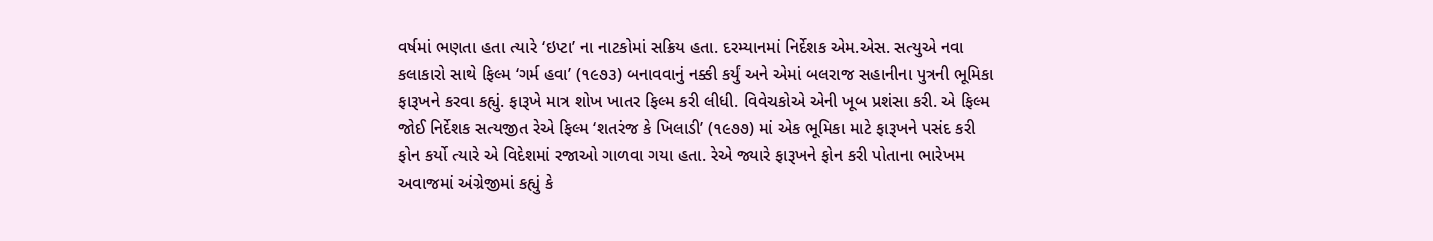વર્ષમાં ભણતા હતા ત્યારે ‘ઇપ્ટા’ ના નાટકોમાં સક્રિય હતા. દરમ્યાનમાં નિર્દેશક એમ.એસ. સત્યુએ નવા કલાકારો સાથે ફિલ્મ ‘ગર્મ હવા’ (૧૯૭૩) બનાવવાનું નક્કી કર્યું અને એમાં બલરાજ સહાનીના પુત્રની ભૂમિકા ફારૂખને કરવા કહ્યું. ફારૂખે માત્ર શોખ ખાતર ફિલ્મ કરી લીધી. વિવેચકોએ એની ખૂબ પ્રશંસા કરી. એ ફિલ્મ જોઈ નિર્દેશક સત્યજીત રેએ ફિલ્મ ‘શતરંજ કે ખિલાડી’ (૧૯૭૭) માં એક ભૂમિકા માટે ફારૂખને પસંદ કરી ફોન કર્યો ત્યારે એ વિદેશમાં રજાઓ ગાળવા ગયા હતા. રેએ જ્યારે ફારૂખને ફોન કરી પોતાના ભારેખમ અવાજમાં અંગ્રેજીમાં કહ્યું કે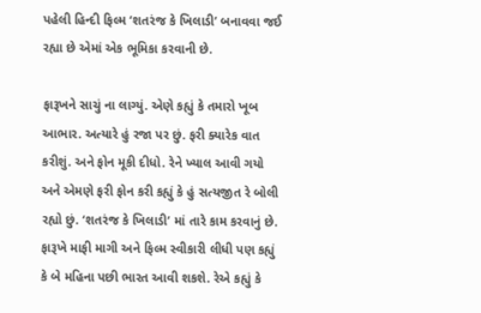પહેલી હિન્દી ફિલ્મ ‘શતરંજ કે ખિલાડી’ બનાવવા જઈ રહ્યા છે એમાં એક ભૂમિકા કરવાની છે.

ફારૂખને સાચું ના લાગ્યું. એણે કહ્યું કે તમારો ખૂબ આભાર. અત્યારે હું રજા પર છું. ફરી ક્યારેક વાત કરીશું. અને ફોન મૂકી દીધો. રેને ખ્યાલ આવી ગયો અને એમણે ફરી ફોન કરી કહ્યું કે હું સત્યજીત રે બોલી રહ્યો છું. ‘શતરંજ કે ખિલાડી’ માં તારે કામ કરવાનું છે. ફારૂખે માફી માગી અને ફિલ્મ સ્વીકારી લીધી પણ કહ્યું કે બે મહિના પછી ભારત આવી શકશે. રેએ કહ્યું કે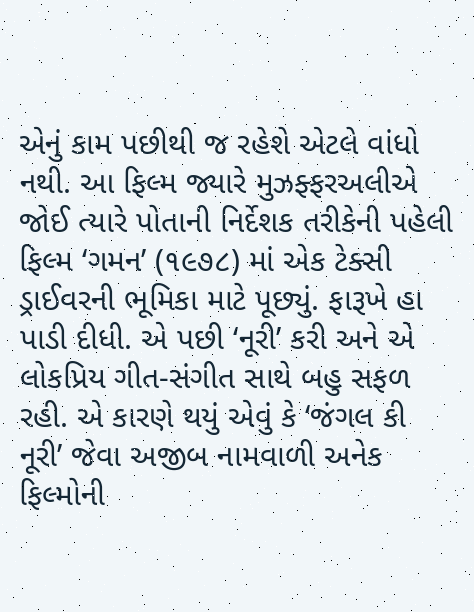એનું કામ પછીથી જ રહેશે એટલે વાંધો નથી. આ ફિલ્મ જ્યારે મુઝફ્ફરઅલીએ જોઈ ત્યારે પોતાની નિર્દેશક તરીકેની પહેલી ફિલ્મ ‘ગમન’ (૧૯૭૮) માં એક ટેક્સી ડ્રાઈવરની ભૂમિકા માટે પૂછ્યું. ફારૂખે હા પાડી દીધી. એ પછી ‘નૂરી’ કરી અને એ લોકપ્રિય ગીત-સંગીત સાથે બહુ સફળ રહી. એ કારણે થયું એવું કે ‘જંગલ કી નૂરી’ જેવા અજીબ નામવાળી અનેક ફિલ્મોની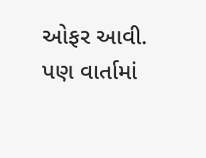ઓફર આવી. પણ વાર્તામાં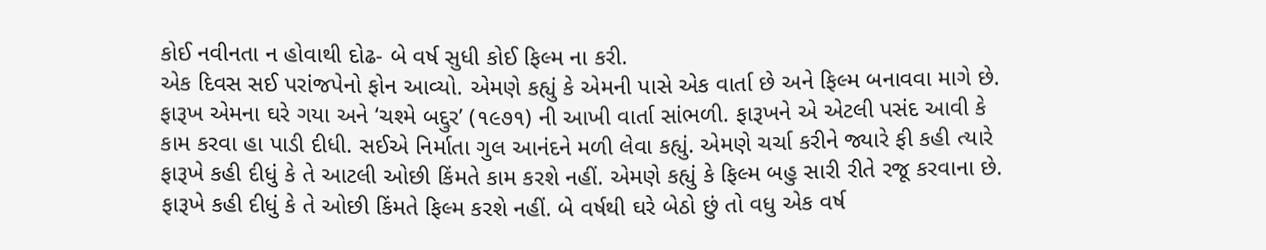કોઈ નવીનતા ન હોવાથી દોઢ- બે વર્ષ સુધી કોઈ ફિલ્મ ના કરી.
એક દિવસ સઈ પરાંજપેનો ફોન આવ્યો. એમણે કહ્યું કે એમની પાસે એક વાર્તા છે અને ફિલ્મ બનાવવા માગે છે. ફારૂખ એમના ઘરે ગયા અને ‘ચશ્મે બદ્દુર’ (૧૯૭૧) ની આખી વાર્તા સાંભળી. ફારૂખને એ એટલી પસંદ આવી કે કામ કરવા હા પાડી દીધી. સઈએ નિર્માતા ગુલ આનંદને મળી લેવા કહ્યું. એમણે ચર્ચા કરીને જ્યારે ફી કહી ત્યારે ફારૂખે કહી દીધું કે તે આટલી ઓછી કિંમતે કામ કરશે નહીં. એમણે કહ્યું કે ફિલ્મ બહુ સારી રીતે રજૂ કરવાના છે. ફારૂખે કહી દીધું કે તે ઓછી કિંમતે ફિલ્મ કરશે નહીં. બે વર્ષથી ઘરે બેઠો છું તો વધુ એક વર્ષ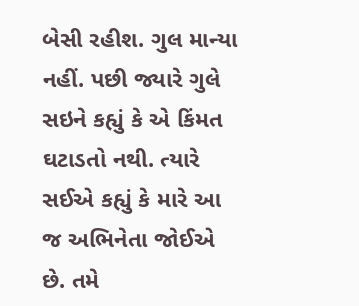બેસી રહીશ. ગુલ માન્યા નહીં. પછી જ્યારે ગુલે સઇને કહ્યું કે એ કિંમત ઘટાડતો નથી. ત્યારે સઈએ કહ્યું કે મારે આ જ અભિનેતા જોઈએ છે. તમે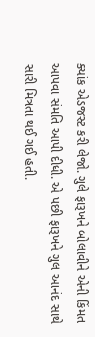ક્યાંક એડજસ્ટ કરી લેજો. ગુલે ફારૂખને બોલાવીને એની કિંમત આપવા સંમતિ આપી દીધી. એ પછી ફારૂખને ગુલ આનંદ સાથે સારી મિત્રતા થઈ ગઈ હતી.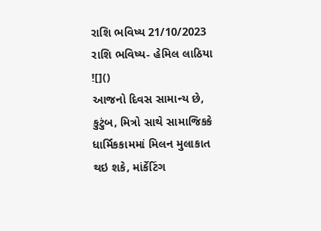રાશિ ભવિષ્ય 21/10/2023
રાશિ ભવિષ્ય- હેમિલ લાઠિયા
![]()
આજનો દિવસ સામાન્ય છે, કુટુંબ, મિત્રો સાથે સામાજિકકે ધાર્મિકકામમાં મિલન મુલાકાત થઇ શકે, માંર્કેટિંગ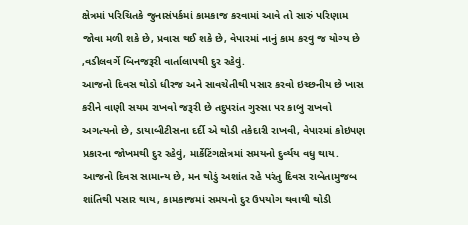ક્ષેત્રમાં પરિચિતકે જુનાસંપર્કમાં કામકાજ કરવામાં આવે તો સારું પરિણામ જોવા મળી શકે છે, પ્રવાસ થઈ શકે છે, વેપારમાં નાનું કામ કરવુ જ યોગ્ય છે ,વડીલવર્ગે બિનજરૂરી વાર્તાલાપથી દુર રહેવું.
આજનો દિવસ થોડો ધીરજ અને સાવચેતીથી પસાર કરવો ઇચ્છનીય છે ખાસ કરીને વાણી સયમ રાખવો જરૂરી છે તદુપરાંત ગુસ્સા પર કાબુ રાખવો અગત્યનો છે, ડાયાબીટીસના દર્દી એ થોડી તકેદારી રાખવી, વેપારમાં કોઇપણ પ્રકારના જોખમથી દુર રહેવું, માર્કેટિંગક્ષેત્રમાં સમયનો દુર્વ્યય વધુ થાય.
આજનો દિવસ સામાન્ય છે, મન થોડું અશાંત રહે પરંતુ દિવસ રાબેતામુજબ શાંતિથી પસાર થાય, કામકાજમાં સમયનો દુર ઉપયોગ થવાથી થોડી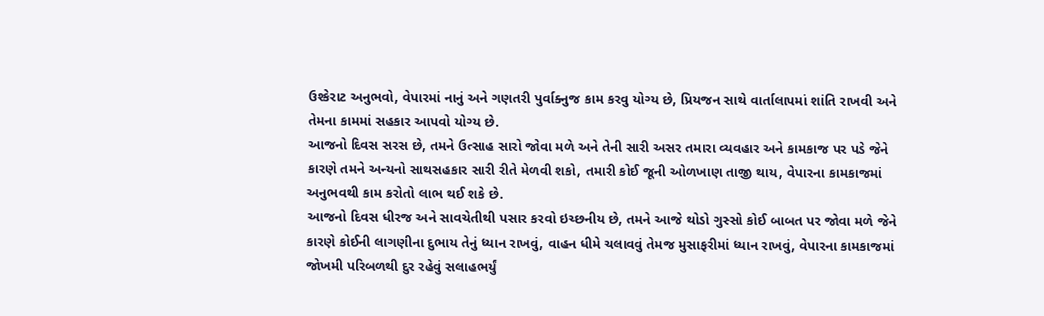ઉશ્કેરાટ અનુભવો, વેપારમાં નાનું અને ગણતરી પુર્વાક્નુજ કામ કરવુ યોગ્ય છે, પ્રિયજન સાથે વાર્તાલાપમાં શાંતિ રાખવી અને તેમના કામમાં સહકાર આપવો યોગ્ય છે.
આજનો દિવસ સરસ છે, તમને ઉત્સાહ સારો જોવા મળે અને તેની સારી અસર તમારા વ્યવહાર અને કામકાજ પર પડે જેને કારણે તમને અન્યનો સાથસહકાર સારી રીતે મેળવી શકો, તમારી કોઈ જૂની ઓળખાણ તાજી થાય, વેપારના કામકાજમાં અનુભવથી કામ કરોતો લાભ થઈ શકે છે.
આજનો દિવસ ધીરજ અને સાવચેતીથી પસાર કરવો ઇચ્છનીય છે, તમને આજે થોડો ગુસ્સો કોઈ બાબત પર જોવા મળે જેને કારણે કોઈની લાગણીના દુભાય તેનું ધ્યાન રાખવું, વાહન ધીમે ચલાવવું તેમજ મુસાફરીમાં ધ્યાન રાખવું, વેપારના કામકાજમાં જોખમી પરિબળથી દુર રહેવું સલાહભર્યું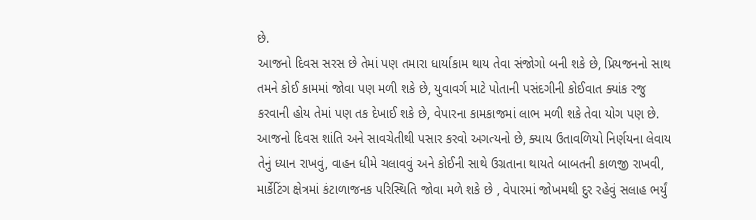છે.
આજનો દિવસ સરસ છે તેમાં પણ તમારા ધાર્યાકામ થાય તેવા સંજોગો બની શકે છે, પ્રિયજનનો સાથ તમને કોઈ કામમાં જોવા પણ મળી શકે છે, યુવાવર્ગ માટે પોતાની પસંદગીની કોઈવાત ક્યાંક રજુ કરવાની હોય તેમાં પણ તક દેખાઈ શકે છે, વેપારના કામકાજમાં લાભ મળી શકે તેવા યોગ પણ છે.
આજનો દિવસ શાંતિ અને સાવચેતીથી પસાર કરવો અગત્યનો છે, ક્યાય ઉતાવળિયો નિર્ણયના લેવાય તેનું ધ્યાન રાખવું, વાહન ધીમે ચલાવવું અને કોઈની સાથે ઉગ્રતાના થાયતે બાબતની કાળજી રાખવી, માર્કેટિંગ ક્ષેત્રમાં કંટાળાજનક પરિસ્થિતિ જોવા મળે શકે છે , વેપારમાં જોખમથી દુર રહેવું સલાહ ભર્યું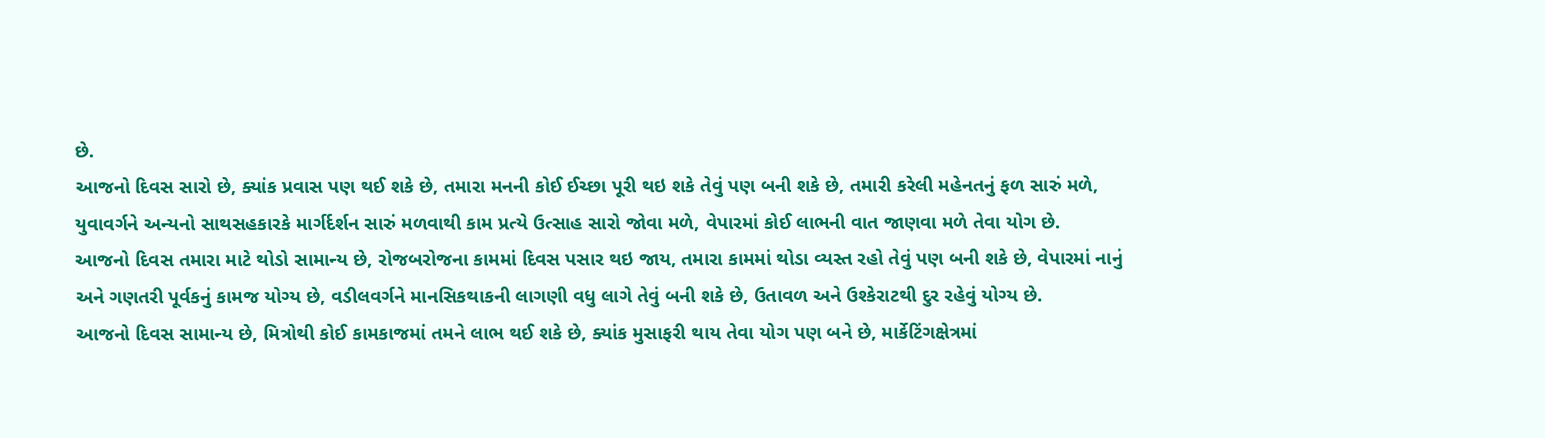છે.
આજનો દિવસ સારો છે, ક્યાંક પ્રવાસ પણ થઈ શકે છે, તમારા મનની કોઈ ઈચ્છા પૂરી થઇ શકે તેવું પણ બની શકે છે, તમારી કરેલી મહેનતનું ફળ સારું મળે, યુવાવર્ગને અન્યનો સાથસહકારકે માર્ગર્દર્શન સારું મળવાથી કામ પ્રત્યે ઉત્સાહ સારો જોવા મળે, વેપારમાં કોઈ લાભની વાત જાણવા મળે તેવા યોગ છે.
આજનો દિવસ તમારા માટે થોડો સામાન્ય છે, રોજબરોજના કામમાં દિવસ પસાર થઇ જાય, તમારા કામમાં થોડા વ્યસ્ત રહો તેવું પણ બની શકે છે, વેપારમાં નાનું અને ગણતરી પૂર્વકનું કામજ યોગ્ય છે, વડીલવર્ગને માનસિકથાકની લાગણી વધુ લાગે તેવું બની શકે છે, ઉતાવળ અને ઉશ્કેરાટથી દુર રહેવું યોગ્ય છે.
આજનો દિવસ સામાન્ય છે, મિત્રોથી કોઈ કામકાજમાં તમને લાભ થઈ શકે છે, ક્યાંક મુસાફરી થાય તેવા યોગ પણ બને છે, માર્કેટિંગક્ષેત્રમાં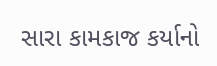સારા કામકાજ કર્યાનો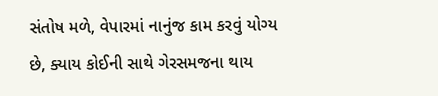સંતોષ મળે, વેપારમાં નાનુંજ કામ કરવું યોગ્ય છે, ક્યાય કોઈની સાથે ગેરસમજના થાય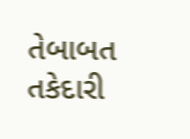તેબાબત તકેદારી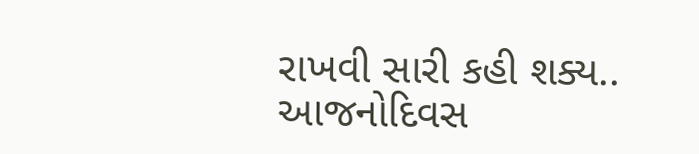રાખવી સારી કહી શક્ય..
આજનોદિવસ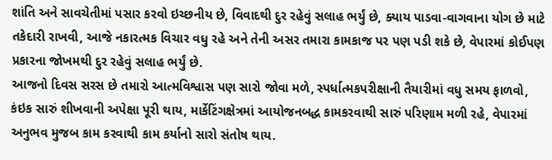શાંતિ અને સાવચેતીમાં પસાર કરવો ઇચ્છનીય છે, વિવાદથી દુર રહેવું સલાહ ભર્યું છે, ક્યાય પાડવા-વાગવાના યોગ છે માટે તકેદારી રાખવી, આજે નકારત્મક વિચાર વધુ રહે અને તેની અસર તમારા કામકાજ પર પણ પડી શકે છે, વેપારમાં કોઈપણ પ્રકારના જોખમથી દુર રહેવું સલાહ ભર્યું છે.
આજનો દિવસ સરસ છે તમારો આત્મવિશ્વાસ પણ સારો જોવા મળે, સ્પર્ધાત્મકપરીક્ષાની તૈયારીમાં વધુ સમય ફાળવો, કંઇક સારું શીખવાની અપેક્ષા પૂરી થાય, માર્કેટિંગક્ષેત્રમાં આયોજનબદ્ધ કામકરવાથી સારું પરિણામ મળી રહે, વેપારમાં અનુભવ મુજબ કામ કરવાથી કામ કર્યાનો સારો સંતોષ થાય.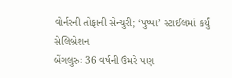વોર્નરની તોફાની સેન્ચુરી; ‘પુષ્પા’ સ્ટાઈલમાં કર્યું સેલિબ્રેશન
બેંગલુરુઃ 36 વર્ષની ઉંમરે પણ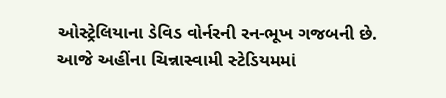ઓસ્ટ્રેલિયાના ડેવિડ વોર્નરની રન-ભૂખ ગજબની છે. આજે અહીંના ચિન્નાસ્વામી સ્ટેડિયમમાં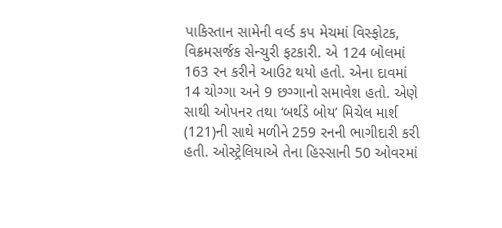પાકિસ્તાન સામેની વર્લ્ડ કપ મેચમાં વિસ્ફોટક, વિક્રમસર્જક સેન્ચુરી ફટકારી. એ 124 બોલમાં 163 રન કરીને આઉટ થયો હતો. એના દાવમાં 14 ચોગ્ગા અને 9 છગ્ગાનો સમાવેશ હતો. એણે સાથી ઓપનર તથા ‘બર્થડે બોય’ મિચેલ માર્શ (121)ની સાથે મળીને 259 રનની ભાગીદારી કરી હતી. ઓસ્ટ્રેલિયાએ તેના હિસ્સાની 50 ઓવરમાં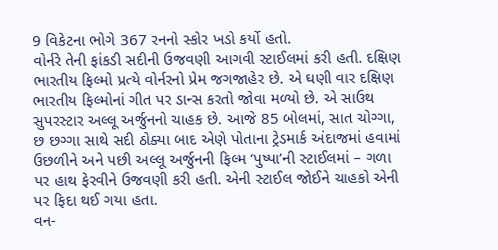9 વિકેટના ભોગે 367 રનનો સ્કોર ખડો કર્યો હતો.
વોર્નરે તેની ફાંકડી સદીની ઉજવણી આગવી સ્ટાઈલમાં કરી હતી. દક્ષિણ ભારતીય ફિલ્મો પ્રત્યે વોર્નરનો પ્રેમ જગજાહેર છે. એ ઘણી વાર દક્ષિણ ભારતીય ફિલ્મોનાં ગીત પર ડાન્સ કરતો જોવા મળ્યો છે. એ સાઉથ સુપરસ્ટાર અલ્લૂ અર્જુનનો ચાહક છે. આજે 85 બોલમાં, સાત ચોગ્ગા, છ છગ્ગા સાથે સદી ઠોક્યા બાદ એણે પોતાના ટ્રેડમાર્ક અંદાજમાં હવામાં ઉછળીને અને પછી અલ્લૂ અર્જુનની ફિલ્મ ‘પુષ્પા’ની સ્ટાઈલમાં – ગળા પર હાથ ફેરવીને ઉજવણી કરી હતી. એની સ્ટાઈલ જોઈને ચાહકો એની પર ફિદા થઈ ગયા હતા.
વન-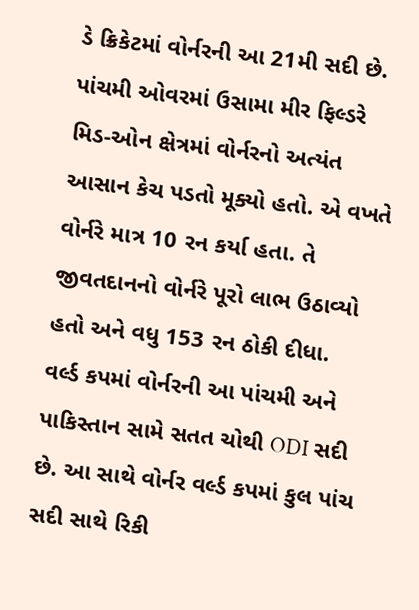ડે ક્રિકેટમાં વોર્નરની આ 21મી સદી છે. પાંચમી ઓવરમાં ઉસામા મીર ફિલ્ડરે મિડ-ઓન ક્ષેત્રમાં વોર્નરનો અત્યંત આસાન કેચ પડતો મૂક્યો હતો. એ વખતે વોર્નરે માત્ર 10 રન કર્યા હતા. તે જીવતદાનનો વોર્નરે પૂરો લાભ ઉઠાવ્યો હતો અને વધુ 153 રન ઠોકી દીધા.
વર્લ્ડ કપમાં વોર્નરની આ પાંચમી અને પાકિસ્તાન સામે સતત ચોથી ODI સદી છે. આ સાથે વોર્નર વર્લ્ડ કપમાં કુલ પાંચ સદી સાથે રિકી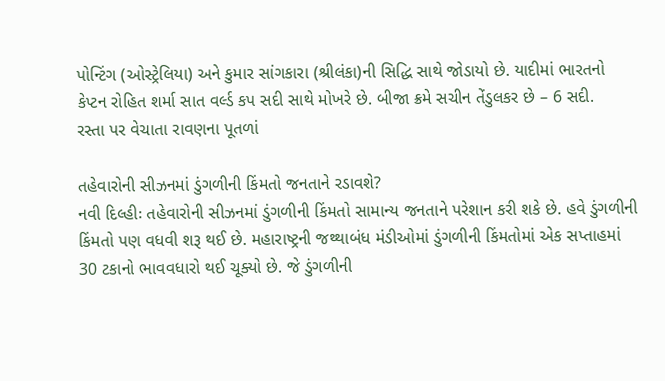પોન્ટિંગ (ઓસ્ટ્રેલિયા) અને કુમાર સાંગકારા (શ્રીલંકા)ની સિદ્ધિ સાથે જોડાયો છે. યાદીમાં ભારતનો કેપ્ટન રોહિત શર્મા સાત વર્લ્ડ કપ સદી સાથે મોખરે છે. બીજા ક્રમે સચીન તેંડુલકર છે – 6 સદી.
રસ્તા પર વેચાતા રાવણના પૂતળાં

તહેવારોની સીઝનમાં ડુંગળીની કિંમતો જનતાને રડાવશે?
નવી દિલ્હીઃ તહેવારોની સીઝનમાં ડુંગળીની કિંમતો સામાન્ય જનતાને પરેશાન કરી શકે છે. હવે ડુંગળીની કિંમતો પણ વધવી શરૂ થઈ છે. મહારાષ્ટ્રની જથ્થાબંધ મંડીઓમાં ડુંગળીની કિંમતોમાં એક સપ્તાહમાં 30 ટકાનો ભાવવધારો થઈ ચૂક્યો છે. જે ડુંગળીની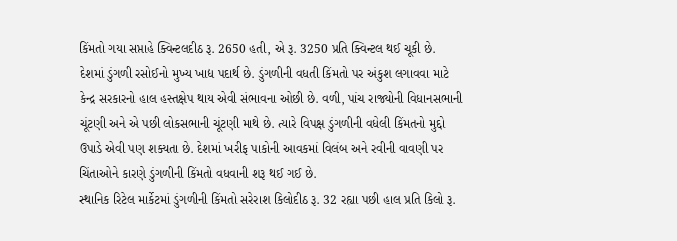કિંમતો ગયા સપ્તાહે ક્વિન્ટલદીઠ રૂ. 2650 હતી, એ રૂ. 3250 પ્રતિ ક્વિન્ટલ થઈ ચૂકી છે.
દેશમાં ડુંગળી રસોઈનો મુખ્ય ખાદ્ય પદાર્થ છે. ડુંગળીની વધતી કિંમતો પર અંકુશ લગાવવા માટે કેન્દ્ર સરકારનો હાલ હસ્તક્ષેપ થાય એવી સંભાવના ઓછી છે. વળી, પાંચ રાજ્યોની વિધાનસભાની ચૂંટણી અને એ પછી લોકસભાની ચૂંટણી માથે છે. ત્યારે વિપક્ષ ડુંગળીની વધેલી કિંમતનો મુદ્દો ઉપાડે એવી પણ શક્યતા છે. દેશમાં ખરીફ પાકોની આવકમાં વિલંબ અને રવીની વાવણી પર ચિંતાઓને કારણે ડુંગળીની કિંમતો વધવાની શરૂ થઈ ગઈ છે.
સ્થાનિક રિટેલ માર્કેટમાં ડુંગળીની કિંમતો સરેરાશ કિલોદીઠ રૂ. 32 રહ્યા પછી હાલ પ્રતિ કિલો રૂ.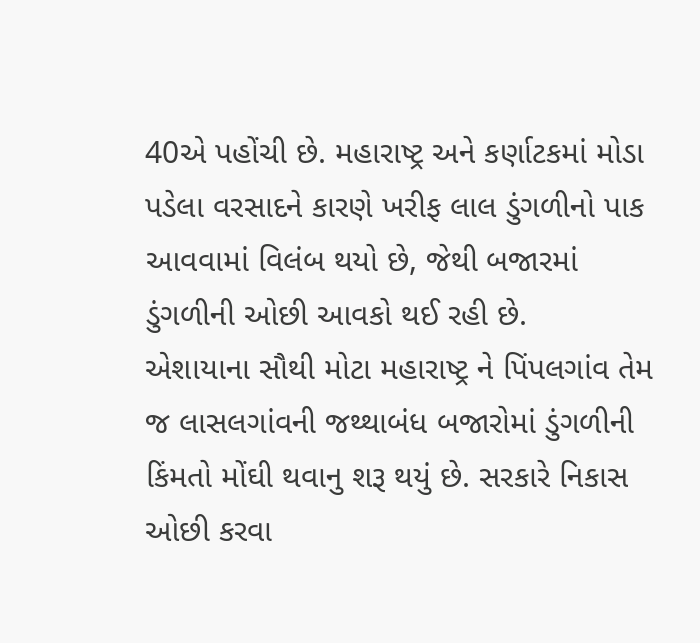40એ પહોંચી છે. મહારાષ્ટ્ર અને કર્ણાટકમાં મોડા પડેલા વરસાદને કારણે ખરીફ લાલ ડુંગળીનો પાક આવવામાં વિલંબ થયો છે, જેથી બજારમાં ડુંગળીની ઓછી આવકો થઈ રહી છે.
એશાયાના સૌથી મોટા મહારાષ્ટ્ર ને પિંપલગાંવ તેમ જ લાસલગાંવની જથ્થાબંધ બજારોમાં ડુંગળીની કિંમતો મોંઘી થવાનુ શરૂ થયું છે. સરકારે નિકાસ ઓછી કરવા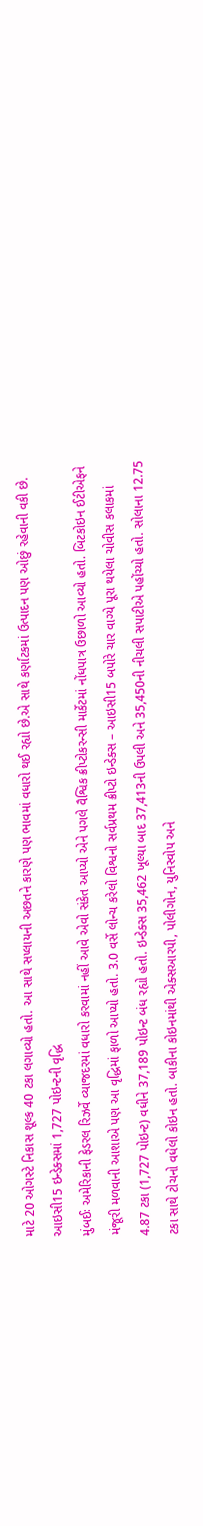માટે 20 ઓગસ્ટે નિકાસ શૂલ્ક 40 ટકા લગાવ્યો હતો. આ સાથે સપ્લાયની અછતને કારણે પણ ભાવમાં વધારો થઈ રહ્યો છે.એ સાથે કર્ણાટકમાં ઉત્પાદન પણ ઓછું રહેવાની વકી છે.
આઇસી15 ઇન્ડેક્સમાં 1,727 પોઇન્ટની વૃદ્ધિ
મુંબઈઃ અમેરિકાની ફેડરલ રિઝર્વે વ્યાજદરમાં વધારો કરવામાં નહીં આવે એવો સંકેત આપ્યો એને પગલે વૈશ્વિક ક્રીપ્ટોકરન્સી માર્કેટમાં નોંધપાત્ર ઉછાળો આવ્યો હતો. બિટકોઇન ઈટીએફને મંજૂરી મળવાની આશાએ પણ આ વૃદ્ધિમાં ફાળો આપ્યો હતો. 3.0 વર્સે લોન્ચ કરેલો વિશ્વનો સર્વપ્રથમ ક્રીપ્ટો ઇન્ડેક્સ – આઇસી15 બપોરે ચાર વાગ્યે પૂરા થયેલા ચોવીસ કલાકમાં 4.87 ટકા (1,727 પોઇન્ટ) વધીને 37,189 પોઇન્ટ બંધ રહ્યો હતો. ઇન્ડેક્સ 35,462 ખૂલ્યા બાદ 37,413ની ઉપલી અને 35,450ની નીચલી સપાટીએ પહોંચ્યો હતો. સોલાના 12.75 ટકા સાથે ટોચનો વધેલો કોઇન હતો. બાકીના કોઇનમાંથી એક્સઆરપી, પોલીગોન, યુનિસ્વોપ અને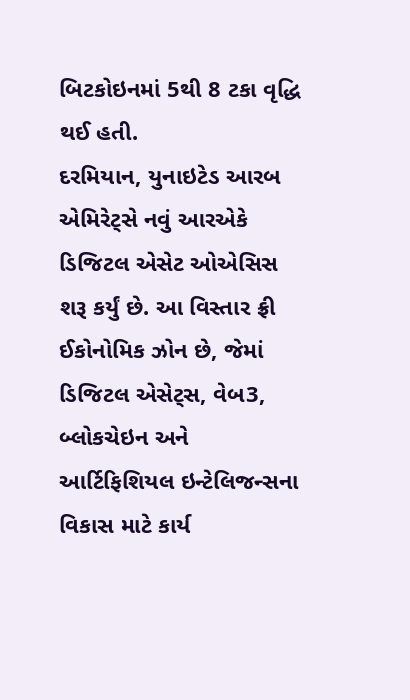બિટકોઇનમાં 5થી 8 ટકા વૃદ્ધિ થઈ હતી.
દરમિયાન, યુનાઇટેડ આરબ એમિરેટ્સે નવું આરએકે ડિજિટલ એસેટ ઓએસિસ શરૂ કર્યું છે. આ વિસ્તાર ફ્રી ઈકોનોમિક ઝોન છે, જેમાં ડિજિટલ એસેટ્સ, વેબ3, બ્લોકચેઇન અને આર્ટિફિશિયલ ઇન્ટેલિજન્સના વિકાસ માટે કાર્ય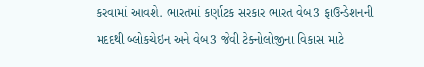કરવામાં આવશે. ભારતમાં કર્ણાટક સરકાર ભારત વેબ3 ફાઉન્ડેશનની મદદથી બ્લોકચેઇન અને વેબ3 જેવી ટેક્નોલોજીના વિકાસ માટે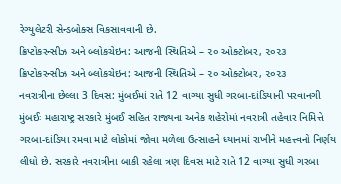રેગ્યુલેટરી સેન્ડબોક્સ વિકસાવવાની છે.
ક્રિપ્ટોકરન્સીઝ અને બ્લોકચેઇન: આજની સ્થિતિએ – ૨૦ ઓક્ટોબર, ૨૦૨૩
ક્રિપ્ટોકરન્સીઝ અને બ્લોકચેઇન: આજની સ્થિતિએ – ૨૦ ઓક્ટોબર, ૨૦૨૩
નવરાત્રીના છેલ્લા 3 દિવસ: મુંબઈમાં રાતે 12 વાગ્યા સુધી ગરબા-દાંડિયાની પરવાનગી
મુંબઈઃ મહારાષ્ટ્ર સરકારે મુંબઈ સહિત રાજ્યના અનેક શહેરોમાં નવરાત્રી તહેવાર નિમિત્તે ગરબા-દાંડિયા રમવા માટે લોકોમાં જોવા મળેલા ઉત્સાહને ધ્યાનમાં રાખીને મહત્ત્વનો નિર્ણય લીધો છે. સરકારે નવરાત્રીના બાકી રહેલા ત્રણ દિવસ માટે રાતે 12 વાગ્યા સુધી ગરબા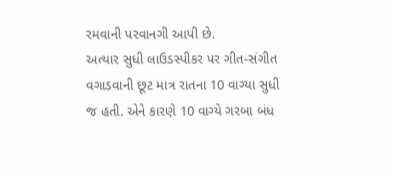રમવાની પરવાનગી આપી છે.
અત્યાર સુધી લાઉડસ્પીકર પર ગીત-સંગીત વગાડવાની છૂટ માત્ર રાતના 10 વાગ્યા સુધી જ હતી. એને કારણે 10 વાગ્યે ગરબા બંધ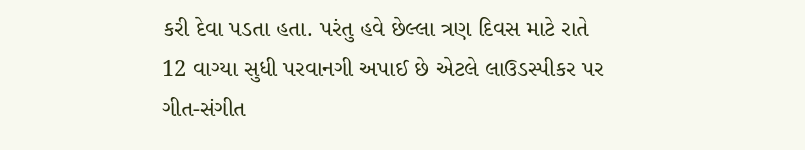કરી દેવા પડતા હતા. પરંતુ હવે છેલ્લા ત્રણ દિવસ માટે રાતે 12 વાગ્યા સુધી પરવાનગી અપાઈ છે એટલે લાઉડસ્પીકર પર ગીત-સંગીત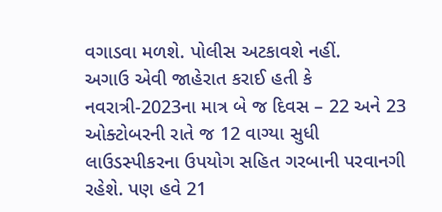વગાડવા મળશે. પોલીસ અટકાવશે નહીં.
અગાઉ એવી જાહેરાત કરાઈ હતી કે નવરાત્રી-2023ના માત્ર બે જ દિવસ – 22 અને 23 ઓક્ટોબરની રાતે જ 12 વાગ્યા સુધી લાઉડસ્પીકરના ઉપયોગ સહિત ગરબાની પરવાનગી રહેશે. પણ હવે 21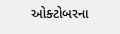ઓક્ટોબરના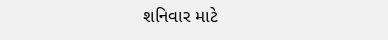શનિવાર માટે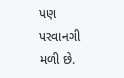પણ પરવાનગી મળી છે.